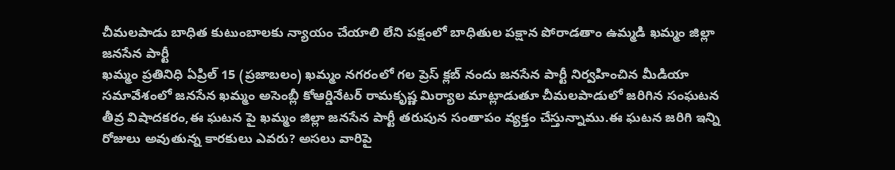చీమలపాడు బాధిత కుటుంబాలకు న్యాయం చేయాలి లేని పక్షంలో బాధితుల పక్షాన పోరాడతాం ఉమ్మడి ఖమ్మం జిల్లా జనసేన పార్టీ
ఖమ్మం ప్రతినిధి ఏప్రిల్ 15 (ప్రజాబలం) ఖమ్మం నగరంలో గల ప్రెస్ క్లబ్ నందు జనసేన పార్టీ నిర్వహించిన మీడియా సమావేశంలో జనసేన ఖమ్మం అసెంబ్లీ కోఆర్డినేటర్ రామకృష్ణ మిర్యాల మాట్లాడుతూ చీమలపాడులో జరిగిన సంఘటన తీవ్ర విషాదకరం,ఈ ఘటన పై ఖమ్మం జిల్లా జనసేన పార్టీ తరుపున సంతాపం వ్యక్తం చేస్తున్నాము.ఈ ఘటన జరిగి ఇన్ని రోజులు అవుతున్న కారకులు ఎవరు? అసలు వారిపై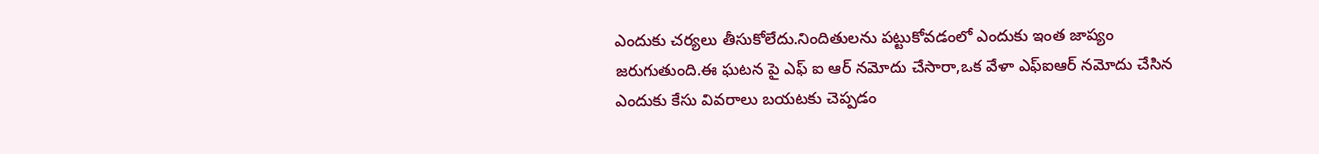ఎందుకు చర్యలు తీసుకోలేదు.నిందితులను పట్టుకోవడంలో ఎందుకు ఇంత జాప్యం జరుగుతుంది.ఈ ఘటన పై ఎఫ్ ఐ ఆర్ నమోదు చేసారా,ఒక వేళా ఎఫ్ఐఆర్ నమోదు చేసిన ఎందుకు కేసు వివరాలు బయటకు చెప్పడం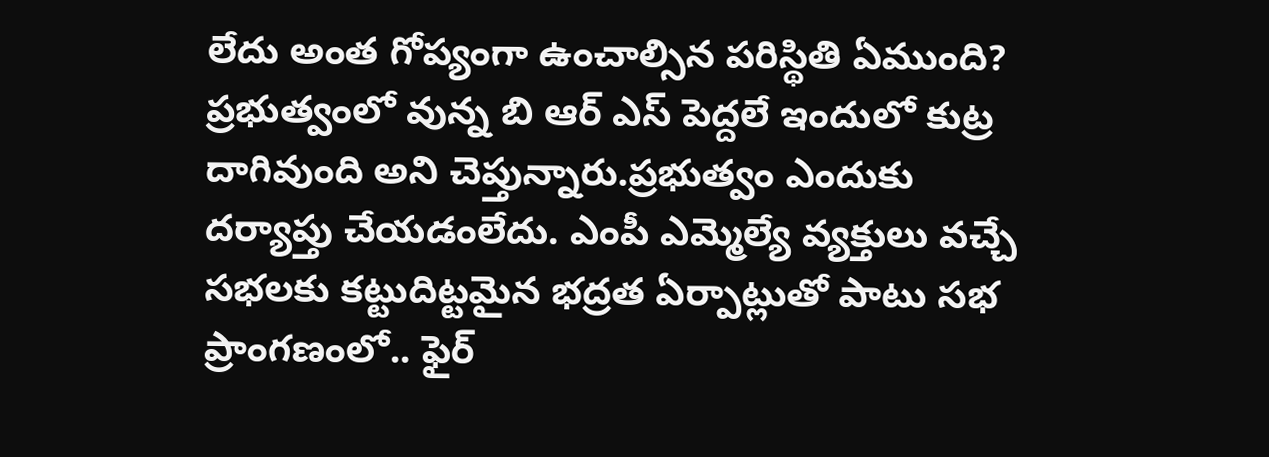లేదు అంత గోప్యంగా ఉంచాల్సిన పరిస్థితి ఏముంది? ప్రభుత్వంలో వున్న బి ఆర్ ఎస్ పెద్దలే ఇందులో కుట్ర దాగివుంది అని చెప్తున్నారు.ప్రభుత్వం ఎందుకు దర్యాప్తు చేయడంలేదు. ఎంపీ ఎమ్మెల్యే వ్యక్తులు వచ్చే సభలకు కట్టుదిట్టమైన భద్రత ఏర్పాట్లుతో పాటు సభ ప్రాంగణంలో.. ఫైర్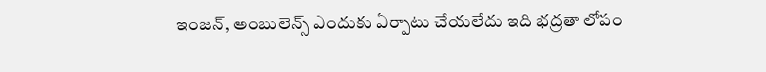ఇంజన్, అంబులెన్స్ ఎందుకు ఏర్పాటు చేయలేదు ఇది భద్రతా లోపం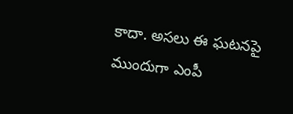కాదా. అసలు ఈ ఘటనపై ముందుగా ఎంపీ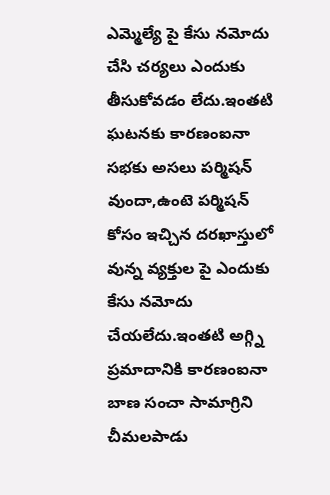ఎమ్మెల్యే పై కేసు నమోదు చేసి చర్యలు ఎందుకు తీసుకోవడం లేదు.ఇంతటి ఘటనకు కారణంఐనా సభకు అసలు పర్మిషన్ వుందా,ఉంటె పర్మిషన్ కోసం ఇచ్చిన దరఖాస్తులో వున్న వ్యక్తుల పై ఎందుకు కేసు నమోదు చేయలేదు.ఇంతటి అగ్గ్ని ప్రమాదానికి కారణంఐనా బాణ సంచా సామాగ్రిని చీమలపాడు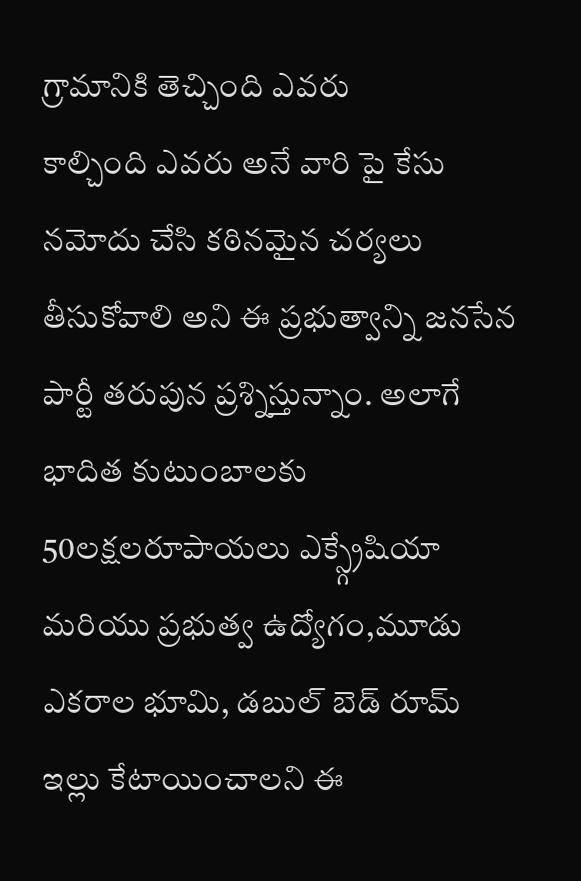గ్రామానికి తెచ్చింది ఎవరు
కాల్చింది ఎవరు అనే వారి పై కేసు నమోదు చేసి కఠినమైన చర్యలు తీసుకోవాలి అని ఈ ప్రభుత్వాన్ని జనసేన పార్టీ తరుపున ప్రశ్నిస్తున్నాం. అలాగే భాదిత కుటుంబాలకు 50లక్షలరూపాయలు ఎక్స్గ్రేషియా మరియు ప్రభుత్వ ఉద్యోగం,మూడు ఎకరాల భూమి, డబుల్ బెడ్ రూమ్ ఇల్లు కేటాయించాలని ఈ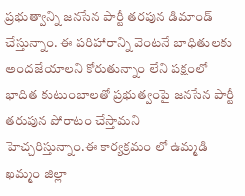ప్రభుత్వాన్ని జనసేన పార్టీ తరపున డిమాండ్ చేస్తున్నాం. ఈ పరిహారాన్ని వెంటనే బాధితులకు అందజేయాలని కోరుతున్నాం లేని పక్షంలో భాదిత కుటుంబాలతో ప్రభుత్వంపై జనసేన పార్టీ తరుపున పోరాటం చేస్తామని హెచ్చరిస్తున్నాం.ఈ కార్యక్రమం లో ఉమ్మడి ఖమ్మం జిల్లా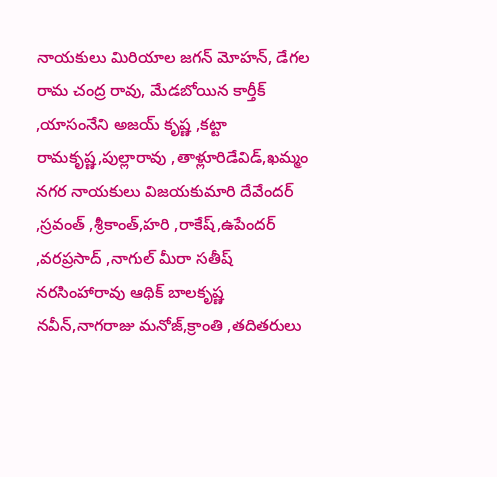నాయకులు మిరియాల జగన్ మోహన్, డేగల రామ చంద్ర రావు, మేడబోయిన కార్తీక్ ,యాసంనేని అజయ్ కృష్ణ ,కట్టా రామకృష్ణ,పుల్లారావు ,తాళ్లూరిడేవిడ్,ఖమ్మం నగర నాయకులు విజయకుమారి దేవేందర్ ,స్రవంత్ ,శ్రీకాంత్,హరి ,రాకేష్,ఉపేందర్ ,వరప్రసాద్ ,నాగుల్ మీరా సతీష్ నరసింహారావు ఆథిక్ బాలకృష్ణ నవీన్,నాగరాజు మనోజ్,క్రాంతి ,తదితరులు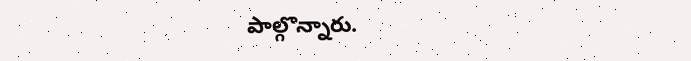పాల్గొన్నారు.